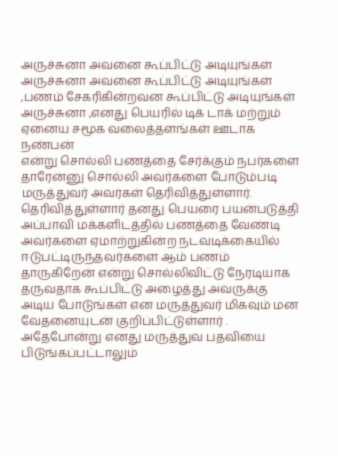அருச்சுனா அவனை கூப்பிட்டு அடியுங்கள்
அருச்சுனா அவனை கூப்பிட்டு அடியுங்கள் ,பணம் சேகரிகின்றவன கூப்பிட்டு அடியுங்கள் அருச்சுனா ,எனது பெயரில் டிக் டாக் மற்றும் ஏனைய சமூக வலைத்தளங்கள் ஊடாக நண்பன்
என்று சொல்லி பணத்தை சேர்க்கும் நபர்களை தாரேன்னு சொல்லி அவர்களை போடும்படி மருத்துவர் அவர்கள் தெரிவித்துள்ளார்.
தெரிவித்துள்ளார் தனது பெயரை பயன்படுத்தி அப்பாவி மக்களிடத்தில் பணத்தை வேண்டி அவர்களை ஏமாற்றுகின்ற நடவடிக்கையில்
ஈடுபட்டிருந்தவர்களை ஆம் பணம் தாருகிறேன் என்று சொல்லிவிட்டு நேரடியாக தருவதாக கூப்பிட்டு அழைத்து அவருக்கு அடிய போடுங்கள் என மருத்துவர் மிகவும் மன வேதனையுடன் குறிப்பிட்டுள்ளார் .
அதேபோன்று எனது மருத்துவ பதவியை பிடுங்கப்பட்டாலும்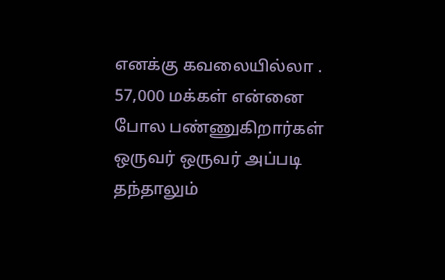எனக்கு கவலையில்லா .
57,000 மக்கள் என்னை போல பண்ணுகிறார்கள் ஒருவர் ஒருவர் அப்படி தந்தாலும்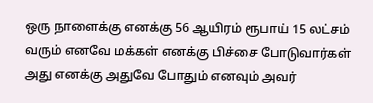ஒரு நாளைக்கு எனக்கு 56 ஆயிரம் ரூபாய் 15 லட்சம் வரும் எனவே மக்கள் எனக்கு பிச்சை போடுவார்கள் அது எனக்கு அதுவே போதும் எனவும் அவர்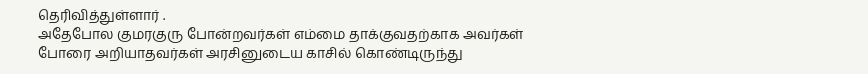தெரிவித்துள்ளார் .
அதேபோல குமரகுரு போன்றவர்கள் எம்மை தாக்குவதற்காக அவர்கள் போரை அறியாதவர்கள் அரசினுடைய காசில் கொண்டிருந்து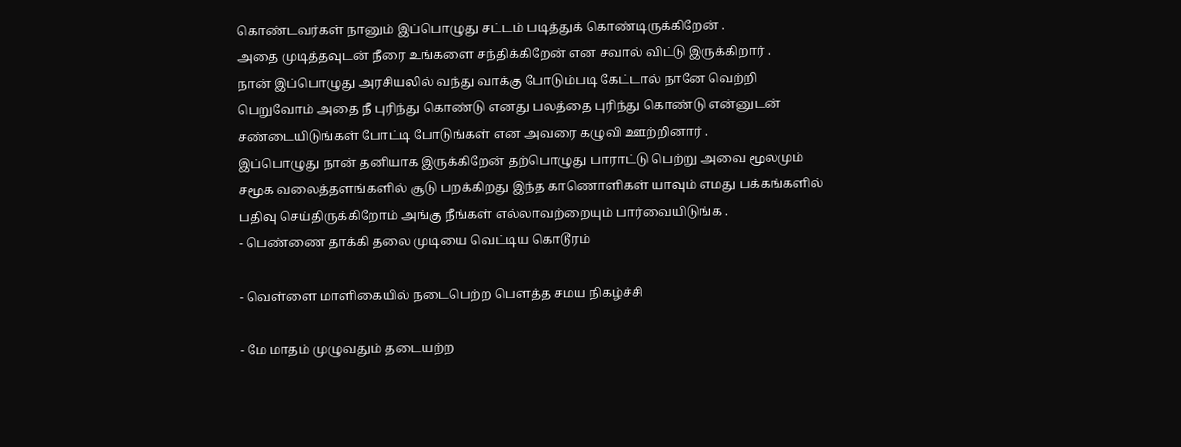கொண்டவர்கள் நானும் இப்பொழுது சட்டம் படித்துக் கொண்டிருக்கிறேன் .
அதை முடித்தவுடன் நீரை உங்களை சந்திக்கிறேன் என சவால் விட்டு இருக்கிறார் .
நான் இப்பொழுது அரசியலில் வந்து வாக்கு போடும்படி கேட்டால் நானே வெற்றி பெறுவோம் அதை நீ புரிந்து கொண்டு எனது பலத்தை புரிந்து கொண்டு என்னுடன் சண்டையிடுங்கள் போட்டி போடுங்கள் என அவரை கழுவி ஊற்றினார் .
இப்பொழுது நான் தனியாக இருக்கிறேன் தற்பொழுது பாராட்டு பெற்று அவை மூலமும் சமூக வலைத்தளங்களில் சூடு பறக்கிறது இந்த காணொளிகள் யாவும் எமது பக்கங்களில் பதிவு செய்திருக்கிறோம் அங்கு நீங்கள் எல்லாவற்றையும் பார்வையிடுங்க .
- பெண்ணை தாக்கி தலை முடியை வெட்டிய கொடூரம்

- வெள்ளை மாளிகையில் நடைபெற்ற பௌத்த சமய நிகழ்ச்சி

- மே மாதம் முழுவதும் தடையற்ற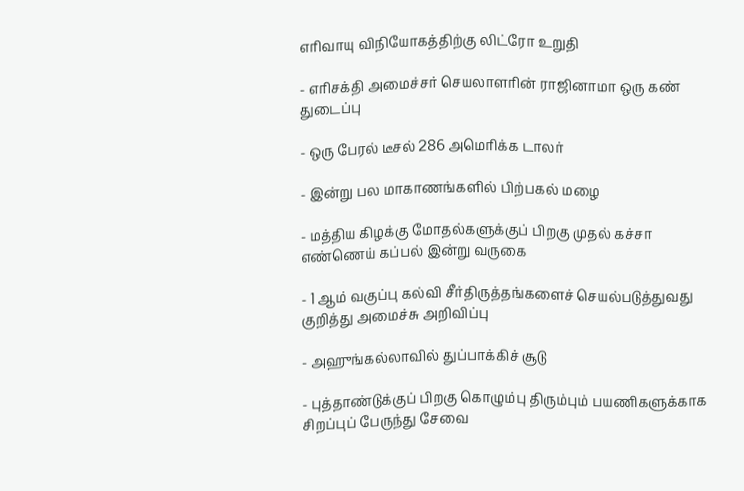எரிவாயு விநியோகத்திற்கு லிட்ரோ உறுதி

- எரிசக்தி அமைச்சர் செயலாளரின் ராஜினாமா ஒரு கண் துடைப்பு

- ஒரு பேரல் டீசல் 286 அமெரிக்க டாலர்

- இன்று பல மாகாணங்களில் பிற்பகல் மழை

- மத்திய கிழக்கு மோதல்களுக்குப் பிறகு முதல் கச்சா எண்ணெய் கப்பல் இன்று வருகை

- 1 ஆம் வகுப்பு கல்வி சீர்திருத்தங்களைச் செயல்படுத்துவது குறித்து அமைச்சு அறிவிப்பு

- அஹுங்கல்லாவில் துப்பாக்கிச் சூடு

- புத்தாண்டுக்குப் பிறகு கொழும்பு திரும்பும் பயணிகளுக்காக சிறப்புப் பேருந்து சேவை